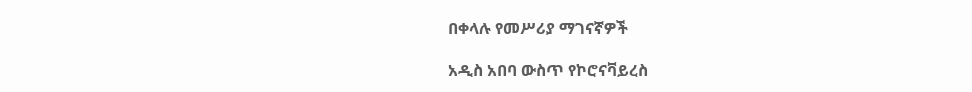በቀላሉ የመሥሪያ ማገናኛዎች

አዲስ አበባ ውስጥ የኮሮናቫይረስ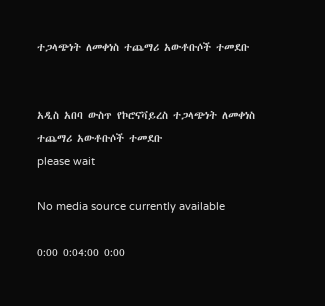ተጋላጭነት ለመቀነስ ተጨማሪ አውቶቡሶች ተመደቡ


አዲስ አበባ ውስጥ የኮሮናቫይረስ ተጋላጭነት ለመቀነስ ተጨማሪ አውቶቡሶች ተመደቡ
please wait

No media source currently available

0:00 0:04:00 0:00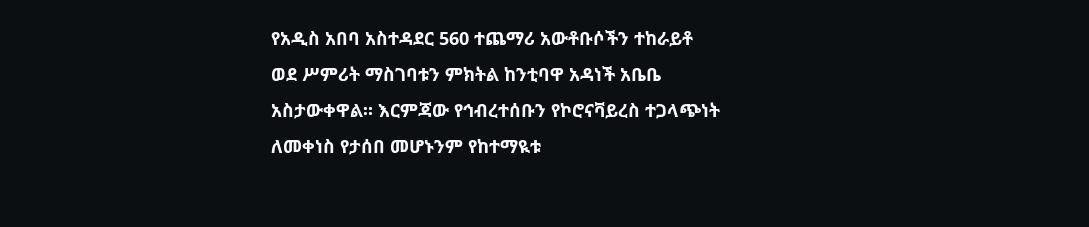የአዲስ አበባ አስተዳደር 560 ተጨማሪ አውቶቡሶችን ተከራይቶ ወደ ሥምሪት ማስገባቱን ምክትል ከንቲባዋ አዳነች አቤቤ አስታውቀዋል። እርምጃው የኅብረተሰቡን የኮሮናቫይረስ ተጋላጭነት ለመቀነስ የታሰበ መሆኑንም የከተማዪቱ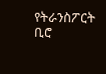የትራንስፖርት ቢሮ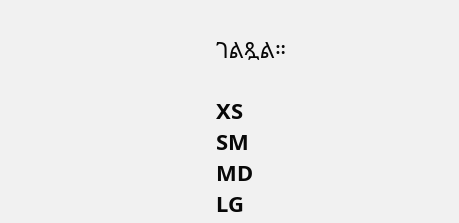ገልጿል።

XS
SM
MD
LG